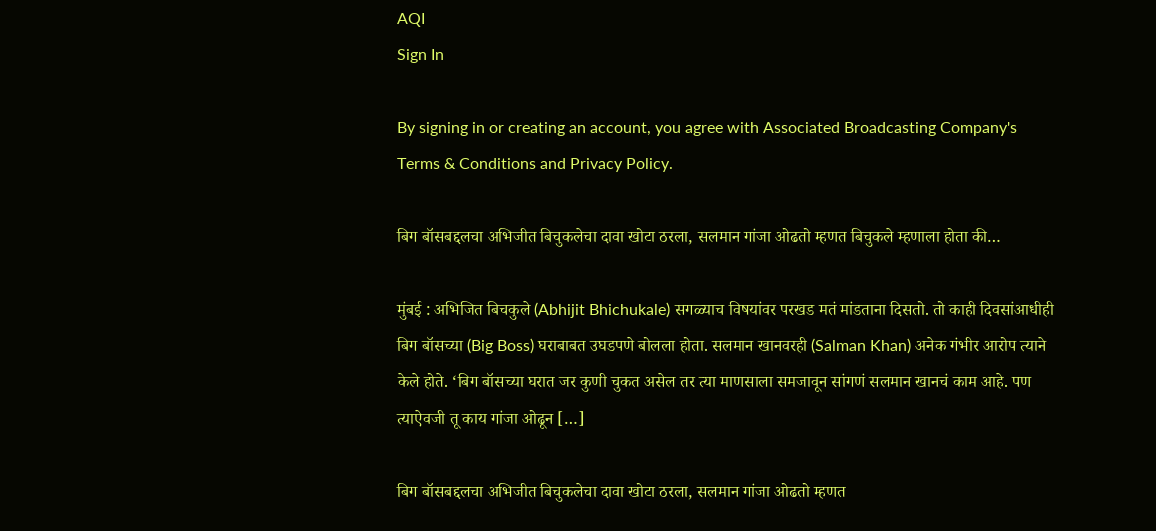AQI
Sign In

By signing in or creating an account, you agree with Associated Broadcasting Company's Terms & Conditions and Privacy Policy.

बिग बॉसबद्दलचा अभिजीत बिचुकलेचा दावा खोटा ठरला, सलमान गांजा ओढतो म्हणत बिचुकले म्हणाला होता की…

मुंबई : अभिजित बिचकुले (Abhijit Bhichukale) सगळ्याच विषयांवर परखड मतं मांडताना दिसतो. तो काही दिवसांआधीही बिग बॉसच्या (Big Boss) घराबाबत उघडपणे बोलला होता. सलमान खानवरही (Salman Khan) अनेक गंभीर आरोप त्याने केले होते. ‘बिग बॉसच्या घरात जर कुणी चुकत असेल तर त्या माणसाला समजावून सांगणं सलमान खानचं काम आहे. पण त्याऐवजी तू काय गांजा ओढून […]

बिग बॉसबद्दलचा अभिजीत बिचुकलेचा दावा खोटा ठरला, सलमान गांजा ओढतो म्हणत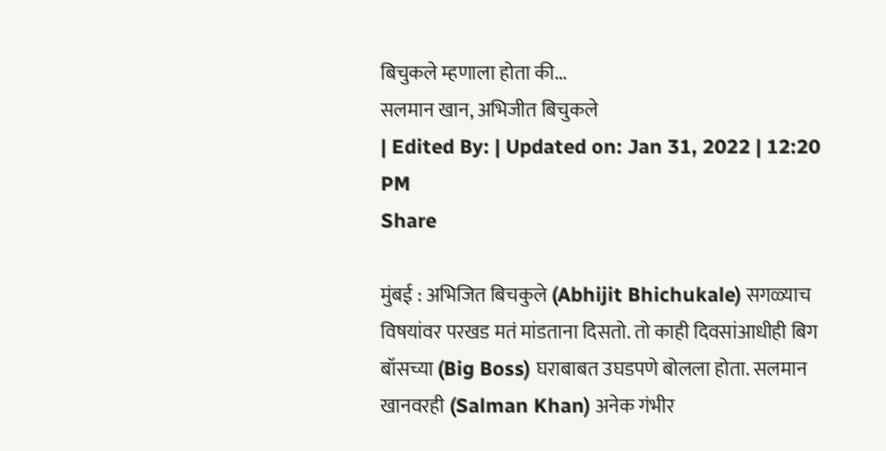बिचुकले म्हणाला होता की...
सलमान खान, अभिजीत बिचुकले
| Edited By: | Updated on: Jan 31, 2022 | 12:20 PM
Share

मुंबई : अभिजित बिचकुले (Abhijit Bhichukale) सगळ्याच विषयांवर परखड मतं मांडताना दिसतो. तो काही दिवसांआधीही बिग बॉसच्या (Big Boss) घराबाबत उघडपणे बोलला होता. सलमान खानवरही (Salman Khan) अनेक गंभीर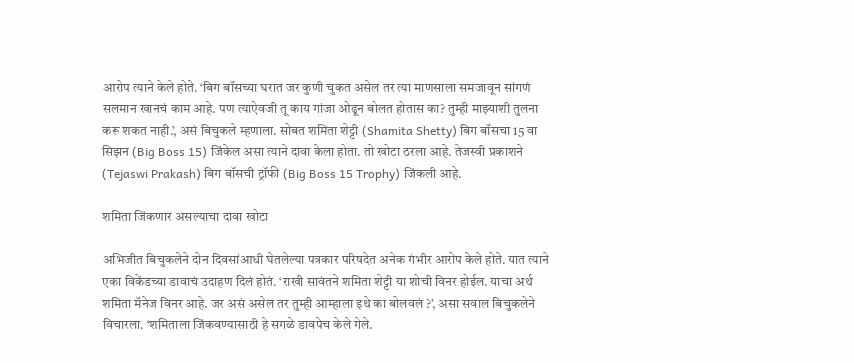आरोप त्याने केले होते. ‘बिग बॉसच्या घरात जर कुणी चुकत असेल तर त्या माणसाला समजावून सांगणं सलमान खानचं काम आहे. पण त्याऐवजी तू काय गांजा ओढून बोलत होतास का? तुम्ही माझ्याशी तुलना करू शकत नाही.’, असं बिचुकले म्हणाला. सोबत शमिता शेट्टी (Shamita Shetty) बिग बॉसचा 15 वा सिझन (Big Boss 15) जिंकेल असा त्याने दावा केला होता. तो खोटा ठरला आहे. तेजस्वी प्रकाशने (Tejaswi Prakash) बिग बॉसची ट्रॉफी (Big Boss 15 Trophy) जिंकली आहे.

शमिता जिंकणार असल्याचा दावा खोटा

अभिजीत बिचुकलेने दोन दिवसांआधी घेतलेल्या पत्रकार परिषदेत अनेक गंभीर आरोप केले होते. यात त्याने एका विकेंडच्या डावाचं उदाहण दिलं होतं. ‘राखी सावंतने शमिता शेट्टी या शोची विनर होईल. याचा अर्थ शमिता मॅनेज विनर आहे. जर असं असेल तर तुम्ही आम्हाला इथे का बोलवलं ?’, असा सवाल बिचुकलेने विचारला. ‘शमिताला जिंकवण्यासाठी हे सगळे डावपेच केले गेले.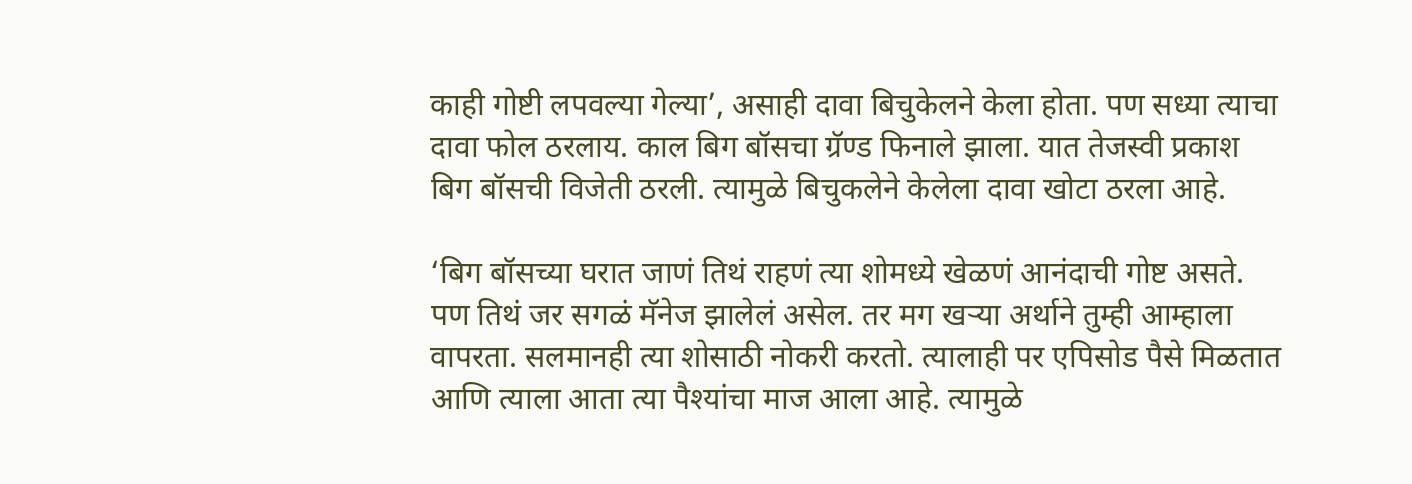काही गोष्टी लपवल्या गेल्या’, असाही दावा बिचुकेलने केला होता. पण सध्या त्याचा दावा फोल ठरलाय. काल बिग बॉसचा ग्रॅण्ड फिनाले झाला. यात तेजस्वी प्रकाश बिग बॉसची विजेती ठरली. त्यामुळे बिचुकलेने केलेला दावा खोटा ठरला आहे.

‘बिग बॉसच्या घरात जाणं तिथं राहणं त्या शोमध्ये खेळणं आनंदाची गोष्ट असते. पण तिथं जर सगळं मॅनेज झालेलं असेल. तर मग खऱ्या अर्थाने तुम्ही आम्हाला वापरता. सलमानही त्या शोसाठी नोकरी करतो. त्यालाही पर एपिसोड पैसे मिळतात आणि त्याला आता त्या पैश्यांचा माज आला आहे. त्यामुळे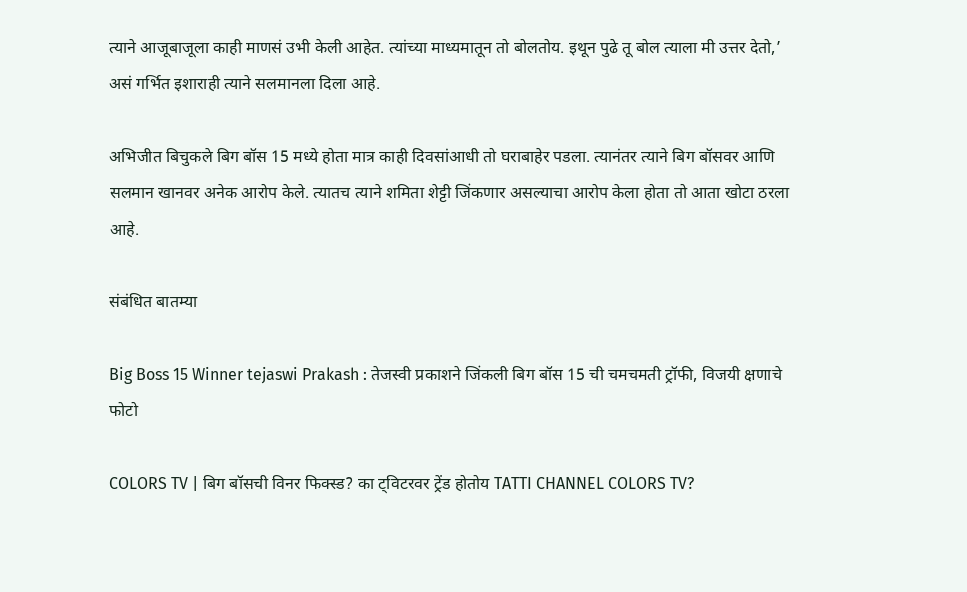त्याने आजूबाजूला काही माणसं उभी केली आहेत. त्यांच्या माध्यमातून तो बोलतोय. इथून पुढे तू बोल त्याला मी उत्तर देतो,’ असं गर्भित इशाराही त्याने सलमानला दिला आहे.

अभिजीत बिचुकले बिग बॉस 15 मध्ये होता मात्र काही दिवसांआधी तो घराबाहेर पडला. त्यानंतर त्याने बिग बॉसवर आणि सलमान खानवर अनेक आरोप केले. त्यातच त्याने शमिता शेट्टी जिंकणार असल्याचा आरोप केला होता तो आता खोटा ठरला आहे.

संबंधित बातम्या

Big Boss 15 Winner tejaswi Prakash : तेजस्वी प्रकाशने जिंकली बिग बॉस 15 ची चमचमती ट्रॉफी, विजयी क्षणाचे फोटो

COLORS TV | बिग बॉसची विनर फिक्स्ड? का ट्विटरवर ट्रेंड होतोय TATTI CHANNEL COLORS TV?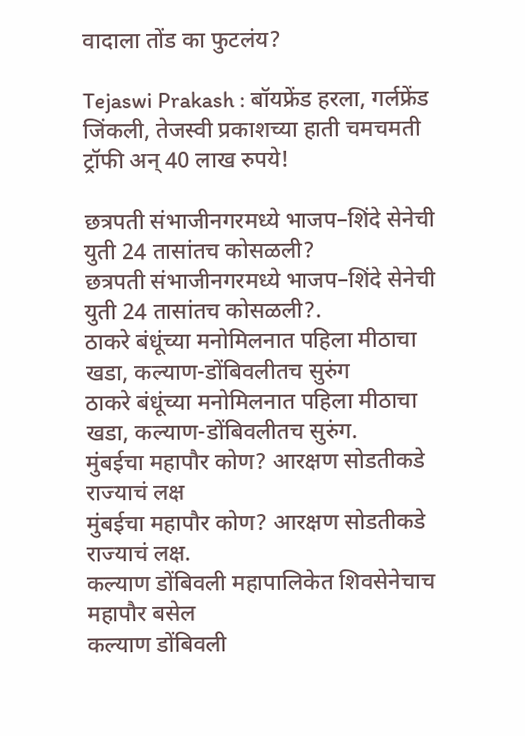वादाला तोंड का फुटलंय?

Tejaswi Prakash : बॉयफ्रेंड हरला, गर्लफ्रेंड जिंकली, तेजस्वी प्रकाशच्या हाती चमचमती ट्रॉफी अन् 40 लाख रुपये!

छत्रपती संभाजीनगरमध्ये भाजप–शिंदे सेनेची युती 24 तासांतच कोसळली?
छत्रपती संभाजीनगरमध्ये भाजप–शिंदे सेनेची युती 24 तासांतच कोसळली?.
ठाकरे बंधूंच्या मनोमिलनात पहिला मीठाचा खडा, कल्याण-डोंबिवलीतच सुरुंग
ठाकरे बंधूंच्या मनोमिलनात पहिला मीठाचा खडा, कल्याण-डोंबिवलीतच सुरुंग.
मुंबईचा महापौर कोण? आरक्षण सोडतीकडे राज्याचं लक्ष
मुंबईचा महापौर कोण? आरक्षण सोडतीकडे राज्याचं लक्ष.
कल्याण डोंबिवली महापालिकेत शिवसेनेचाच महापौर बसेल
कल्याण डोंबिवली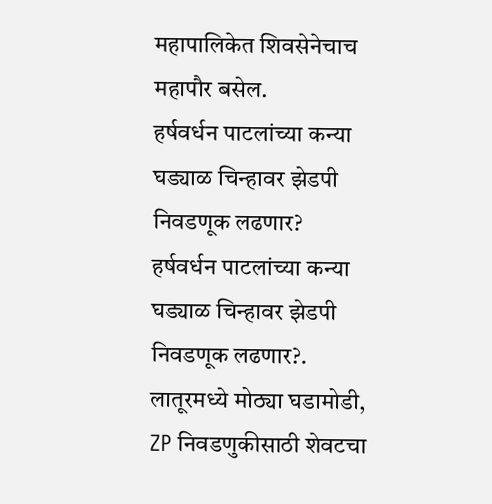महापालिकेत शिवसेनेचाच महापौर बसेल.
हर्षवर्धन पाटलांच्या कन्या घड्याळ चिन्हावर झेडपी निवडणूक लढणार?
हर्षवर्धन पाटलांच्या कन्या घड्याळ चिन्हावर झेडपी निवडणूक लढणार?.
लातूरमध्ये मोठ्या घडामोडी, ZP निवडणुकीसाठी शेवटचा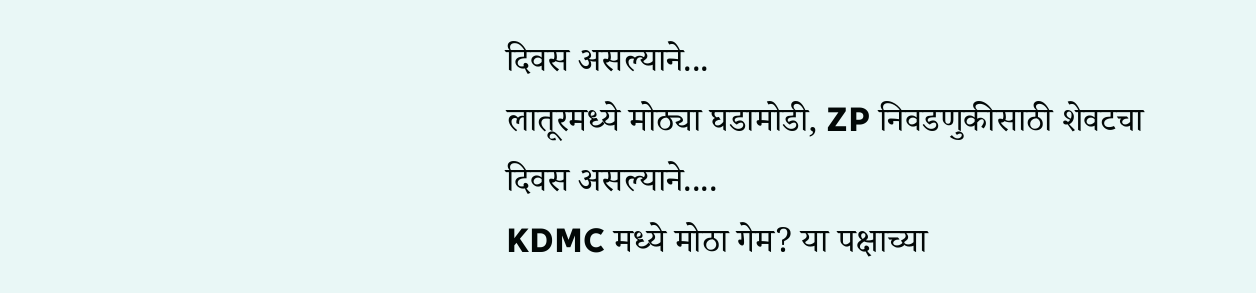दिवस असल्याने...
लातूरमध्ये मोठ्या घडामोडी, ZP निवडणुकीसाठी शेवटचा दिवस असल्याने....
KDMC मध्ये मोठा गेम? या पक्षाच्या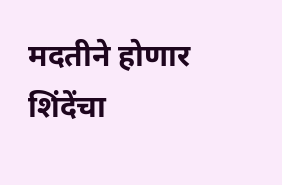मदतीने होणार शिंदेंचा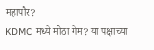महापौर?
KDMC मध्ये मोठा गेम? या पक्षाच्या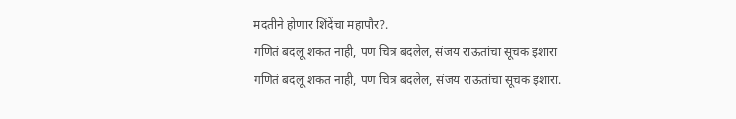मदतीने होणार शिंदेंचा महापौर?.
गणितं बदलू शकत नाही, पण चित्र बदलेल, संजय राऊतांचा सूचक इशारा
गणितं बदलू शकत नाही, पण चित्र बदलेल, संजय राऊतांचा सूचक इशारा.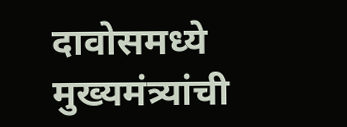दावोसमध्ये मुख्यमंत्र्यांची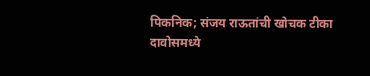पिकनिक; संजय राऊतांची खोचक टीका
दावोसमध्ये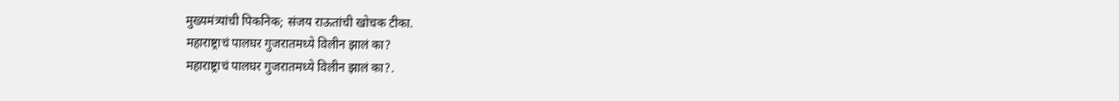मुख्यमंत्र्यांची पिकनिक; संजय राऊतांची खोचक टीका.
महाराष्ट्राचं पालघर गुजरातमध्ये विलीन झालं का?
महाराष्ट्राचं पालघर गुजरातमध्ये विलीन झालं का?.